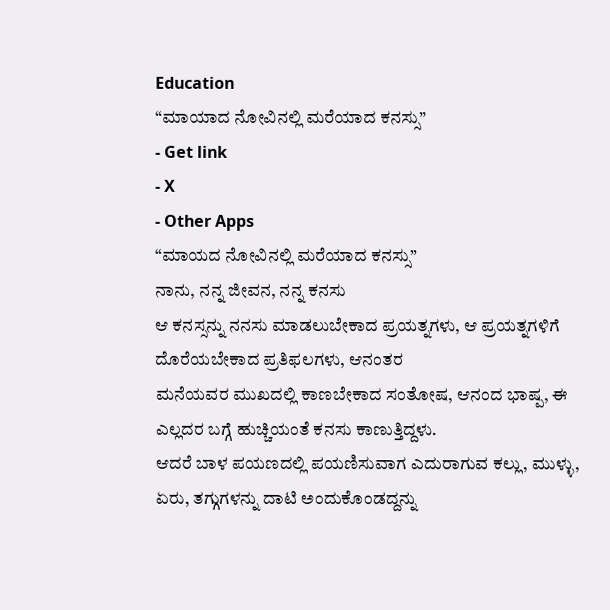Education
“ಮಾಯಾದ ನೋವಿನಲ್ಲಿ ಮರೆಯಾದ ಕನಸ್ಸು”
- Get link
- X
- Other Apps
“ಮಾಯದ ನೋವಿನಲ್ಲಿ ಮರೆಯಾದ ಕನಸ್ಸು”
ನಾನು, ನನ್ನ ಜೀವನ, ನನ್ನ ಕನಸು
ಆ ಕನಸ್ಸನ್ನು ನನಸು ಮಾಡಲುಬೇಕಾದ ಪ್ರಯತ್ನಗಳು, ಆ ಪ್ರಯತ್ನಗಳಿಗೆ ದೊರೆಯಬೇಕಾದ ಪ್ರತಿಫಲಗಳು, ಆನಂತರ
ಮನೆಯವರ ಮುಖದಲ್ಲಿ ಕಾಣಬೇಕಾದ ಸಂತೋಷ, ಆನಂದ ಭಾಷ್ಪ, ಈ ಎಲ್ಲದರ ಬಗ್ಗೆ ಹುಚ್ಚಿಯಂತೆ ಕನಸು ಕಾಣುತ್ತಿದ್ದಳು.
ಆದರೆ ಬಾಳ ಪಯಣದಲ್ಲಿ ಪಯಣಿಸುವಾಗ ಎದುರಾಗುವ ಕಲ್ಲು, ಮುಳ್ಳು, ಏರು, ತಗ್ಗುಗಳನ್ನು ದಾಟಿ ಅಂದುಕೊಂಡದ್ದನ್ನು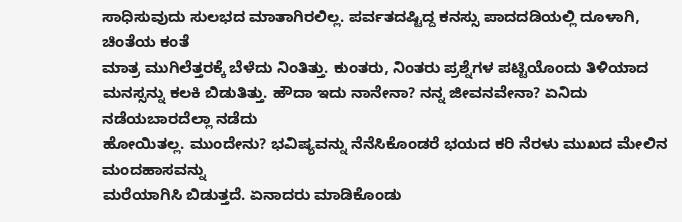ಸಾಧಿಸುವುದು ಸುಲಭದ ಮಾತಾಗಿರಲಿಲ್ಲ. ಪರ್ವತದಷ್ಟಿದ್ದ ಕನಸ್ಸು ಪಾದದಡಿಯಲ್ಲಿ ದೂಳಾಗಿ, ಚಿಂತೆಯ ಕಂತೆ
ಮಾತ್ರ ಮುಗಿಲೆತ್ತರಕ್ಕೆ ಬೆಳೆದು ನಿಂತಿತ್ತು. ಕುಂತರು, ನಿಂತರು ಪ್ರಶ್ನೆಗಳ ಪಟ್ಟಿಯೊಂದು ತಿಳಿಯಾದ
ಮನಸ್ಸನ್ನು ಕಲಕಿ ಬಿಡುತಿತ್ತು. ಹೌದಾ ಇದು ನಾನೇನಾ? ನನ್ನ ಜೀವನವೇನಾ? ಏನಿದು ನಡೆಯಬಾರದೆಲ್ಲಾ ನಡೆದು
ಹೋಯಿತಲ್ಲ. ಮುಂದೇನು? ಭವಿಷ್ಯವನ್ನು ನೆನೆಸಿಕೊಂಡರೆ ಭಯದ ಕರಿ ನೆರಳು ಮುಖದ ಮೇಲಿನ ಮಂದಹಾಸವನ್ನು
ಮರೆಯಾಗಿಸಿ ಬಿಡುತ್ತದೆ. ಏನಾದರು ಮಾಡಿಕೊಂಡು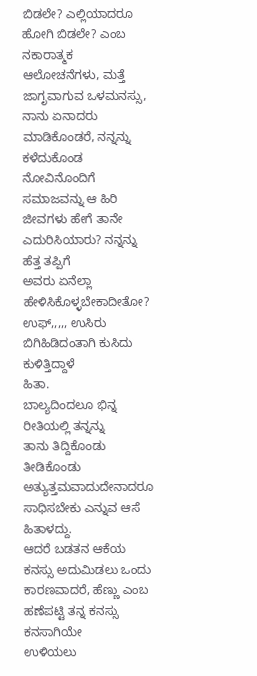ಬಿಡಲೇ? ಎಲ್ಲಿಯಾದರೂ ಹೋಗಿ ಬಿಡಲೇ? ಎಂಬ ನಕಾರಾತ್ಮಕ
ಆಲೋಚನೆಗಳು, ಮತ್ತೆ ಜಾಗೃವಾಗುವ ಒಳಮನಸ್ಸು, ನಾನು ಏನಾದರು ಮಾಡಿಕೊಂಡರೆ, ನನ್ನನ್ನು ಕಳೆದುಕೊಂಡ
ನೋವಿನೊಂದಿಗೆ ಸಮಾಜವನ್ನು ಆ ಹಿರಿ ಜೀವಗಳು ಹೇಗೆ ತಾನೇ ಎದುರಿಸಿಯಾರು? ನನ್ನನ್ನು ಹೆತ್ತ ತಪ್ಪಿಗೆ
ಅವರು ಏನೆಲ್ಲಾ ಹೇಳಿಸಿಕೊಳ್ಳಬೇಕಾದೀತೋ? ಉಫ್,,,,, ಉಸಿರು ಬಿಗಿಹಿಡಿದಂತಾಗಿ ಕುಸಿದು ಕುಳಿತ್ತಿದ್ದಾಳೆ
ಹಿತಾ.
ಬಾಲ್ಯದಿಂದಲೂ ಭಿನ್ನ ರೀತಿಯಲ್ಲಿ ತನ್ನನ್ನು
ತಾನು ತಿದ್ದಿಕೊಂಡು ತೀಡಿಕೊಂಡು ಅತ್ಯುತ್ತಮವಾದುದೇನಾದರೂ ಸಾಧಿಸಬೇಕು ಎನ್ನುವ ಆಸೆ ಹಿತಾಳದ್ದು.
ಆದರೆ ಬಡತನ ಆಕೆಯ ಕನಸ್ಸು ಅದುಮಿಡಲು ಒಂದು ಕಾರಣವಾದರೆ, ಹೆಣ್ಣು ಎಂಬ ಹಣೆಪಟ್ಟಿ ತನ್ನ ಕನಸ್ಸು ಕನಸಾಗಿಯೇ
ಉಳಿಯಲು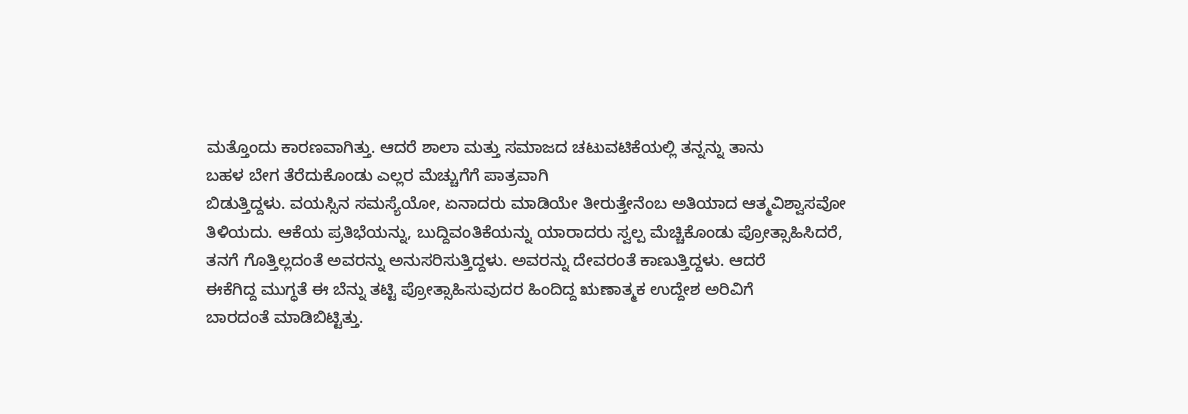ಮತ್ತೊಂದು ಕಾರಣವಾಗಿತ್ತು. ಆದರೆ ಶಾಲಾ ಮತ್ತು ಸಮಾಜದ ಚಟುವಟಿಕೆಯಲ್ಲಿ ತನ್ನನ್ನು ತಾನು
ಬಹಳ ಬೇಗ ತೆರೆದುಕೊಂಡು ಎಲ್ಲರ ಮೆಚ್ಚುಗೆಗೆ ಪಾತ್ರವಾಗಿ
ಬಿಡುತ್ತಿದ್ದಳು. ವಯಸ್ಸಿನ ಸಮಸ್ಯೆಯೋ, ಏನಾದರು ಮಾಡಿಯೇ ತೀರುತ್ತೇನೆಂಬ ಅತಿಯಾದ ಆತ್ಮವಿಶ್ವಾಸವೋ
ತಿಳಿಯದು. ಆಕೆಯ ಪ್ರತಿಭೆಯನ್ನು, ಬುದ್ದಿವಂತಿಕೆಯನ್ನು ಯಾರಾದರು ಸ್ವಲ್ಪ ಮೆಚ್ಚಿಕೊಂಡು ಪ್ರೋತ್ಸಾಹಿಸಿದರೆ,
ತನಗೆ ಗೊತ್ತಿಲ್ಲದಂತೆ ಅವರನ್ನು ಅನುಸರಿಸುತ್ತಿದ್ದಳು. ಅವರನ್ನು ದೇವರಂತೆ ಕಾಣುತ್ತಿದ್ದಳು. ಆದರೆ
ಈಕೆಗಿದ್ದ ಮುಗ್ಧತೆ ಈ ಬೆನ್ನು ತಟ್ಟಿ ಪ್ರೋತ್ಸಾಹಿಸುವುದರ ಹಿಂದಿದ್ದ ಋಣಾತ್ಮಕ ಉದ್ದೇಶ ಅರಿವಿಗೆ
ಬಾರದಂತೆ ಮಾಡಿಬಿಟ್ಟಿತ್ತು.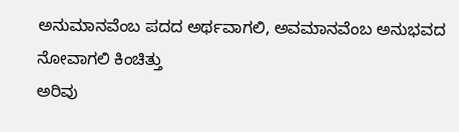ಅನುಮಾನವೆಂಬ ಪದದ ಅರ್ಥವಾಗಲಿ, ಅವಮಾನವೆಂಬ ಅನುಭವದ ನೋವಾಗಲಿ ಕಿಂಚಿತ್ತು
ಅರಿವು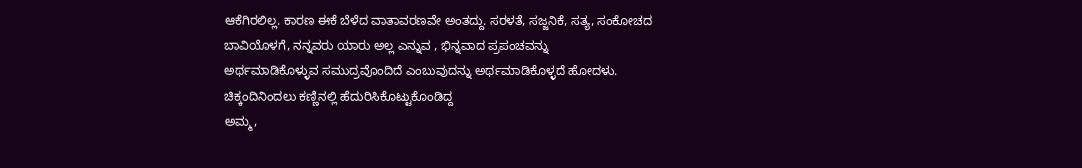ಆಕೆಗಿರಲಿಲ್ಲ. ಕಾರಣ ಈಕೆ ಬೆಳೆದ ವಾತಾವರಣವೇ ಅಂತದ್ದು. ಸರಳತೆ, ಸಜ್ಜನಿಕೆ, ಸತ್ಯ, ಸಂಕೋಚದ
ಬಾವಿಯೊಳಗೆ, ನನ್ನವರು ಯಾರು ಅಲ್ಲ ಎನ್ನುವ , ಭಿನ್ನವಾದ ಪ್ರಪಂಚವನ್ನು
ಅರ್ಥಮಾಡಿಕೊಳ್ಳುವ ಸಮುದ್ರವೊಂದಿದೆ ಎಂಬುವುದನ್ನು ಅರ್ಥಮಾಡಿಕೊಳ್ಳದೆ ಹೋದಳು.
ಚಿಕ್ಕಂದಿನಿಂದಲು ಕಣ್ಣಿನಲ್ಲಿ ಹೆದುರಿಸಿಕೊಟ್ಟುಕೊಂಡಿದ್ದ
ಅಮ್ಮ,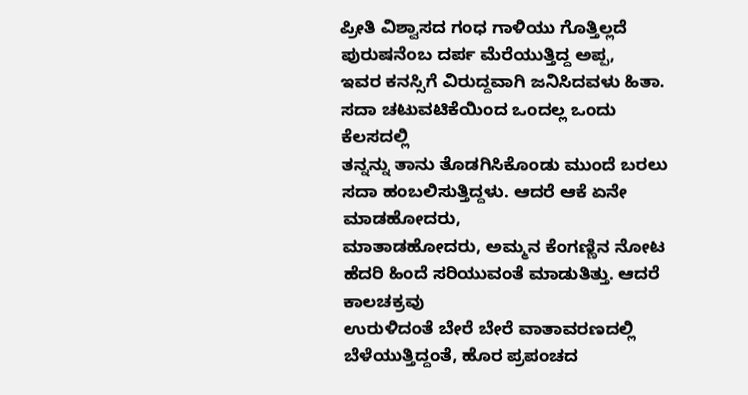ಪ್ರೀತಿ ವಿಶ್ವಾಸದ ಗಂಧ ಗಾಳಿಯು ಗೊತ್ತಿಲ್ಲದೆ ಪುರುಷನೆಂಬ ದರ್ಪ ಮೆರೆಯುತ್ತಿದ್ದ ಅಪ್ಪ,
ಇವರ ಕನಸ್ಸಿಗೆ ವಿರುದ್ದವಾಗಿ ಜನಿಸಿದವಳು ಹಿತಾ. ಸದಾ ಚಟುವಟಿಕೆಯಿಂದ ಒಂದಲ್ಲ ಒಂದು ಕೆಲಸದಲ್ಲಿ
ತನ್ನನ್ನು ತಾನು ತೊಡಗಿಸಿಕೊಂಡು ಮುಂದೆ ಬರಲು ಸದಾ ಹಂಬಲಿಸುತ್ತಿದ್ದಳು. ಆದರೆ ಆಕೆ ಏನೇ ಮಾಡಹೋದರು,
ಮಾತಾಡಹೋದರು, ಅಮ್ಮನ ಕೆಂಗಣ್ಣಿನ ನೋಟ ಹೆದರಿ ಹಿಂದೆ ಸರಿಯುವಂತೆ ಮಾಡುತಿತ್ತು. ಆದರೆ ಕಾಲಚಕ್ರವು
ಉರುಳಿದಂತೆ ಬೇರೆ ಬೇರೆ ವಾತಾವರಣದಲ್ಲಿ ಬೆಳೆಯುತ್ತಿದ್ದಂತೆ, ಹೊರ ಪ್ರಪಂಚದ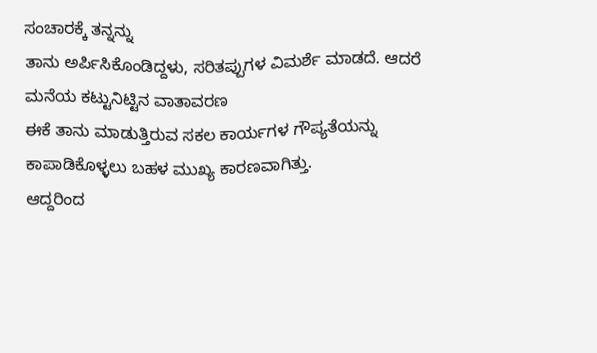ಸಂಚಾರಕ್ಕೆ ತನ್ನನ್ನು
ತಾನು ಅರ್ಪಿಸಿಕೊಂಡಿದ್ದಳು, ಸರಿತಪ್ಪುಗಳ ವಿಮರ್ಶೆ ಮಾಡದೆ. ಆದರೆ ಮನೆಯ ಕಟ್ಟುನಿಟ್ಟಿನ ವಾತಾವರಣ
ಈಕೆ ತಾನು ಮಾಡುತ್ತಿರುವ ಸಕಲ ಕಾರ್ಯಗಳ ಗೌಪ್ಯತೆಯನ್ನು ಕಾಪಾಡಿಕೊಳ್ಳಲು ಬಹಳ ಮುಖ್ಯ ಕಾರಣವಾಗಿತ್ತು.
ಆದ್ದರಿಂದ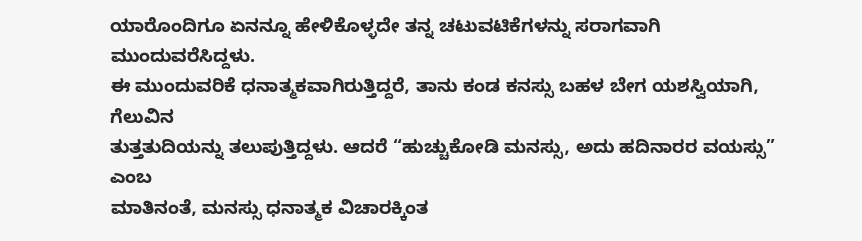ಯಾರೊಂದಿಗೂ ಏನನ್ನೂ ಹೇಳಿಕೊಳ್ಳದೇ ತನ್ನ ಚಟುವಟಿಕೆಗಳನ್ನು ಸರಾಗವಾಗಿ ಮುಂದುವರೆಸಿದ್ದಳು.
ಈ ಮುಂದುವರಿಕೆ ಧನಾತ್ಮಕವಾಗಿರುತ್ತಿದ್ದರೆ, ತಾನು ಕಂಡ ಕನಸ್ಸು ಬಹಳ ಬೇಗ ಯಶಸ್ವಿಯಾಗಿ, ಗೆಲುವಿನ
ತುತ್ತತುದಿಯನ್ನು ತಲುಪುತ್ತಿದ್ದಳು. ಆದರೆ “ಹುಚ್ಚುಕೋಡಿ ಮನಸ್ಸು, ಅದು ಹದಿನಾರರ ವಯಸ್ಸು” ಎಂಬ
ಮಾತಿನಂತೆ, ಮನಸ್ಸು ಧನಾತ್ಮಕ ವಿಚಾರಕ್ಕಿಂತ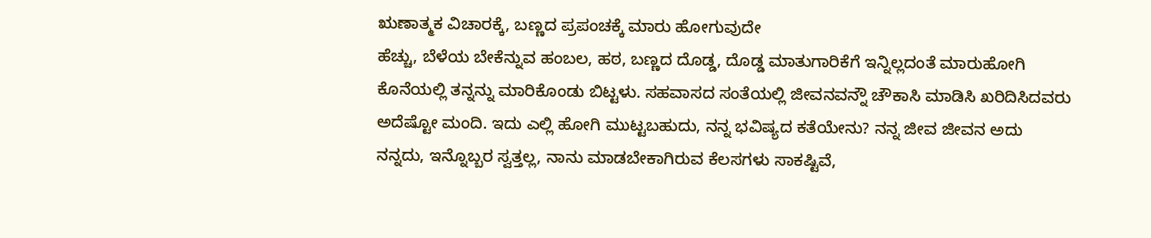ಋಣಾತ್ಮಕ ವಿಚಾರಕ್ಕೆ, ಬಣ್ಣದ ಪ್ರಪಂಚಕ್ಕೆ ಮಾರು ಹೋಗುವುದೇ
ಹೆಚ್ಚು, ಬೆಳೆಯ ಬೇಕೆನ್ನುವ ಹಂಬಲ, ಹಠ, ಬಣ್ಣದ ದೊಡ್ಡ, ದೊಡ್ಡ ಮಾತುಗಾರಿಕೆಗೆ ಇನ್ನಿಲ್ಲದಂತೆ ಮಾರುಹೋಗಿ
ಕೊನೆಯಲ್ಲಿ ತನ್ನನ್ನು ಮಾರಿಕೊಂಡು ಬಿಟ್ಟಳು. ಸಹವಾಸದ ಸಂತೆಯಲ್ಲಿ ಜೀವನವನ್ನೌ ಚೌಕಾಸಿ ಮಾಡಿಸಿ ಖರಿದಿಸಿದವರು
ಅದೆಷ್ಟೋ ಮಂದಿ. ಇದು ಎಲ್ಲಿ ಹೋಗಿ ಮುಟ್ಟಬಹುದು, ನನ್ನ ಭವಿಷ್ಯದ ಕತೆಯೇನು? ನನ್ನ ಜೀವ ಜೀವನ ಅದು
ನನ್ನದು, ಇನ್ನೊಬ್ಬರ ಸ್ವತ್ತಲ್ಲ, ನಾನು ಮಾಡಬೇಕಾಗಿರುವ ಕೆಲಸಗಳು ಸಾಕಷ್ಟಿವೆ,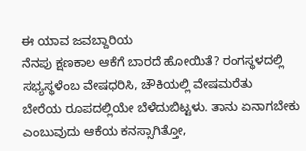ಈ ಯಾವ ಜವಬ್ದಾರಿಯ
ನೆನಪು ಕ್ಷಣಕಾಲ ಆಕೆಗೆ ಬಾರದೆ ಹೋಯಿತೆ? ರಂಗಸ್ಥಳದಲ್ಲಿ ಸಭ್ಯಸ್ಥಳೆಂಬ ವೇಷಧರಿಸಿ, ಚೌಕಿಯಲ್ಲಿ ವೇಷಮರೆತು
ಬೇರೆಯ ರೂಪದಲ್ಲಿಯೇ ಬೆಳೆದುಬಿಟ್ಟಳು. ತಾನು ಏನಾಗಬೇಕು ಎಂಬುವುದು ಆಕೆಯ ಕನಸ್ಸಾಗಿತ್ತೋ,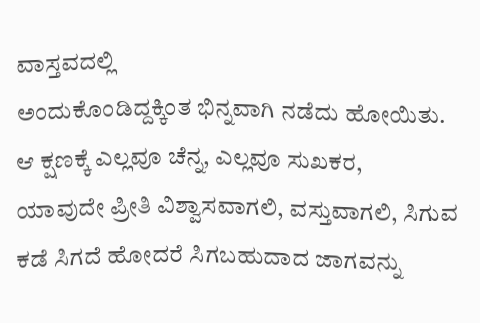ವಾಸ್ತವದಲ್ಲಿ
ಅಂದುಕೊಂಡಿದ್ದಕ್ಕಿಂತ ಭಿನ್ನವಾಗಿ ನಡೆದು ಹೋಯಿತು. ಆ ಕ್ಷಣಕ್ಕೆ ಎಲ್ಲವೂ ಚೆನ್ನ, ಎಲ್ಲವೂ ಸುಖಕರ,
ಯಾವುದೇ ಪ್ರೀತಿ ವಿಶ್ವಾಸವಾಗಲಿ, ವಸ್ತುವಾಗಲಿ, ಸಿಗುವ ಕಡೆ ಸಿಗದೆ ಹೋದರೆ ಸಿಗಬಹುದಾದ ಜಾಗವನ್ನು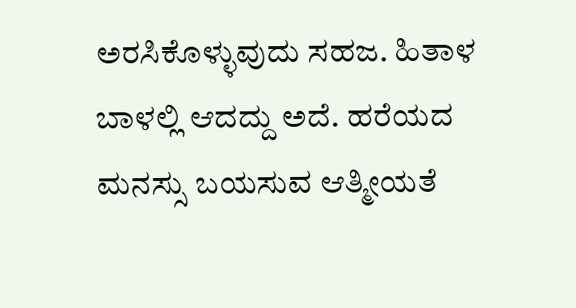ಅರಸಿಕೊಳ್ಳುವುದು ಸಹಜ. ಹಿತಾಳ ಬಾಳಲ್ಲಿ ಆದದ್ದು ಅದೆ. ಹರೆಯದ ಮನಸ್ಸು ಬಯಸುವ ಆತ್ಮೀಯತೆ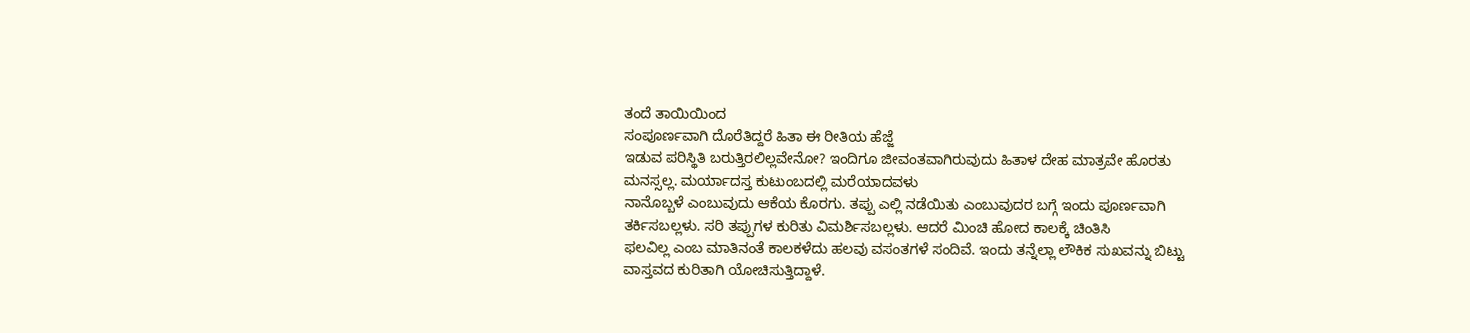ತಂದೆ ತಾಯಿಯಿಂದ
ಸಂಪೂರ್ಣವಾಗಿ ದೊರೆತಿದ್ದರೆ ಹಿತಾ ಈ ರೀತಿಯ ಹೆಜ್ಜೆ
ಇಡುವ ಪರಿಸ್ಥಿತಿ ಬರುತ್ತಿರಲಿಲ್ಲವೇನೋ? ಇಂದಿಗೂ ಜೀವಂತವಾಗಿರುವುದು ಹಿತಾಳ ದೇಹ ಮಾತ್ರವೇ ಹೊರತು
ಮನಸ್ಸಲ್ಲ. ಮರ್ಯಾದಸ್ತ ಕುಟುಂಬದಲ್ಲಿ ಮರೆಯಾದವಳು
ನಾನೊಬ್ಬಳೆ ಎಂಬುವುದು ಆಕೆಯ ಕೊರಗು. ತಪ್ಪು ಎಲ್ಲಿ ನಡೆಯಿತು ಎಂಬುವುದರ ಬಗ್ಗೆ ಇಂದು ಪೂರ್ಣವಾಗಿ
ತರ್ಕಿಸಬಲ್ಲಳು. ಸರಿ ತಪ್ಪುಗಳ ಕುರಿತು ವಿಮರ್ಶಿಸಬಲ್ಲಳು. ಆದರೆ ಮಿಂಚಿ ಹೋದ ಕಾಲಕ್ಕೆ ಚಿಂತಿಸಿ
ಫಲವಿಲ್ಲ ಎಂಬ ಮಾತಿನಂತೆ ಕಾಲಕಳೆದು ಹಲವು ವಸಂತಗಳೆ ಸಂದಿವೆ. ಇಂದು ತನ್ನೆಲ್ಲಾ ಲೌಕಿಕ ಸುಖವನ್ನು ಬಿಟ್ಟು ವಾಸ್ತವದ ಕುರಿತಾಗಿ ಯೋಚಿಸುತ್ತಿದ್ದಾಳೆ.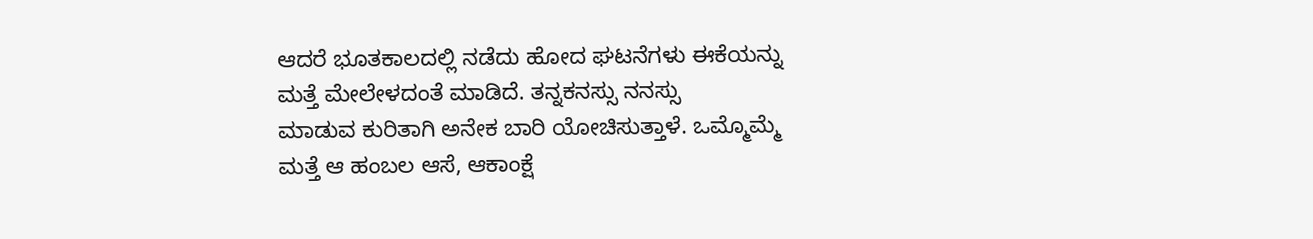ಆದರೆ ಭೂತಕಾಲದಲ್ಲಿ ನಡೆದು ಹೋದ ಘಟನೆಗಳು ಈಕೆಯನ್ನು ಮತ್ತೆ ಮೇಲೇಳದಂತೆ ಮಾಡಿದೆ. ತನ್ನಕನಸ್ಸು ನನಸ್ಸು
ಮಾಡುವ ಕುರಿತಾಗಿ ಅನೇಕ ಬಾರಿ ಯೋಚಿಸುತ್ತಾಳೆ. ಒಮ್ಮೊಮ್ಮೆ ಮತ್ತೆ ಆ ಹಂಬಲ ಆಸೆ, ಆಕಾಂಕ್ಷೆ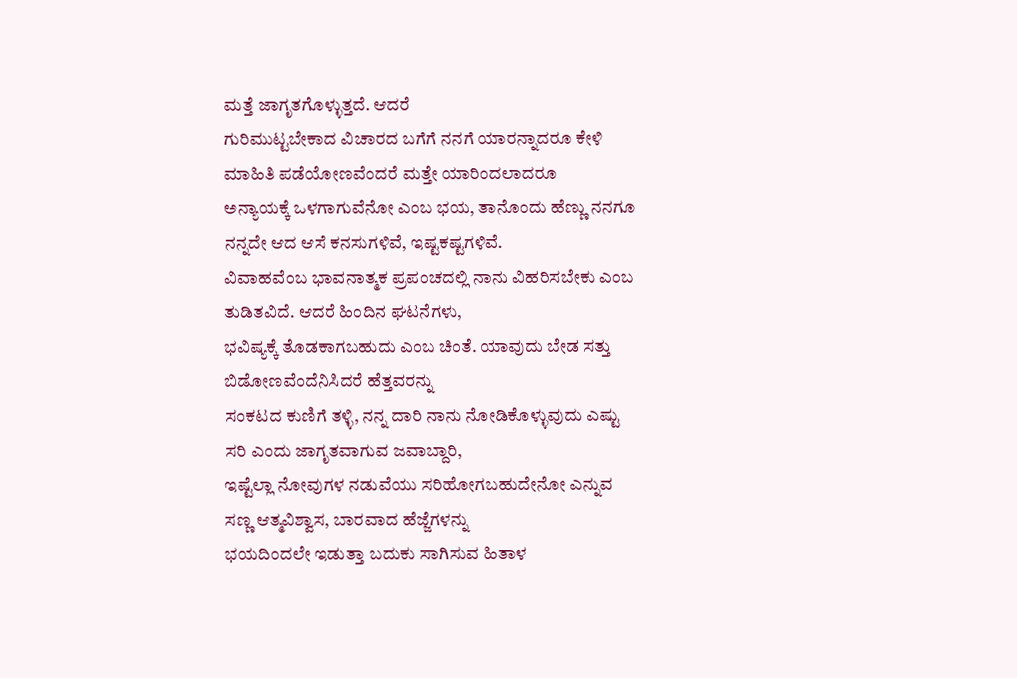ಮತ್ತೆ ಜಾಗೃತಗೊಳ್ಳುತ್ತದೆ. ಆದರೆ
ಗುರಿಮುಟ್ಟಬೇಕಾದ ವಿಚಾರದ ಬಗೆಗೆ ನನಗೆ ಯಾರನ್ನಾದರೂ ಕೇಳಿ ಮಾಹಿತಿ ಪಡೆಯೋಣವೆಂದರೆ ಮತ್ತೇ ಯಾರಿಂದಲಾದರೂ
ಅನ್ಯಾಯಕ್ಕೆ ಒಳಗಾಗುವೆನೋ ಎಂಬ ಭಯ, ತಾನೊಂದು ಹೆಣ್ಣು ನನಗೂ ನನ್ನದೇ ಆದ ಆಸೆ ಕನಸುಗಳಿವೆ, ಇಷ್ಟಕಷ್ಟಗಳಿವೆ.
ವಿವಾಹವೆಂಬ ಭಾವನಾತ್ಮಕ ಪ್ರಪಂಚದಲ್ಲಿ ನಾನು ವಿಹರಿಸಬೇಕು ಎಂಬ ತುಡಿತವಿದೆ. ಆದರೆ ಹಿಂದಿನ ಘಟನೆಗಳು,
ಭವಿಷ್ಯಕ್ಕೆ ತೊಡಕಾಗಬಹುದು ಎಂಬ ಚಿಂತೆ. ಯಾವುದು ಬೇಡ ಸತ್ತು ಬಿಡೋಣವೆಂದೆನಿಸಿದರೆ ಹೆತ್ತವರನ್ನು
ಸಂಕಟದ ಕುಣಿಗೆ ತಳ್ಳಿ, ನನ್ನ ದಾರಿ ನಾನು ನೋಡಿಕೊಳ್ಳುವುದು ಎಷ್ಟು ಸರಿ ಎಂದು ಜಾಗೃತವಾಗುವ ಜವಾಬ್ದಾರಿ,
ಇಷ್ಟೆಲ್ಲಾ ನೋವುಗಳ ನಡುವೆಯು ಸರಿಹೋಗಬಹುದೇನೋ ಎನ್ನುವ ಸಣ್ಣ ಆತ್ಮವಿಶ್ವಾಸ, ಬಾರವಾದ ಹೆಜ್ಜೆಗಳನ್ನು
ಭಯದಿಂದಲೇ ಇಡುತ್ತಾ ಬದುಕು ಸಾಗಿಸುವ ಹಿತಾಳ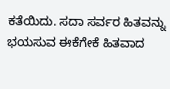ಕತೆಯಿದು. ಸದಾ ಸರ್ವರ ಹಿತವನ್ನು ಭಯಸುವ ಈಕೆಗೇಕೆ ಹಿತವಾದ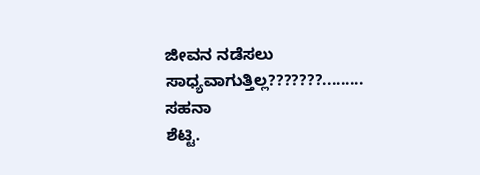ಜೀವನ ನಡೆಸಲು ಸಾಧ್ಯವಾಗುತ್ತಿಲ್ಲ???????.........
ಸಹನಾ
ಶೆಟ್ಟಿ.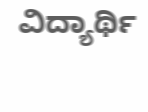ವಿದ್ಯಾರ್ಥಿ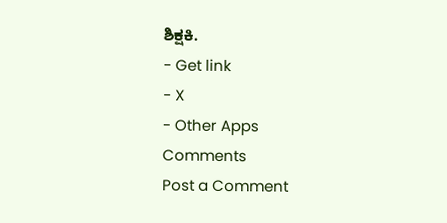ಶಿಕ್ಷಕಿ.
- Get link
- X
- Other Apps
Comments
Post a Comment